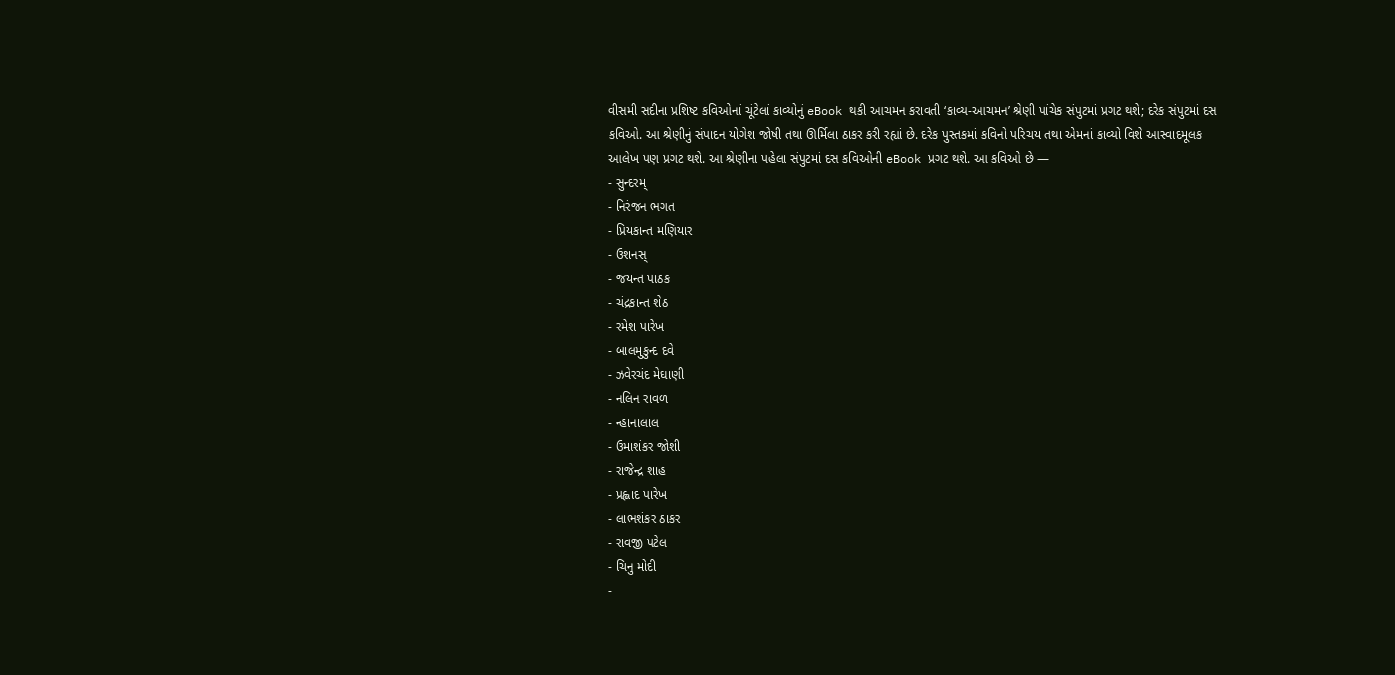વીસમી સદીના પ્રશિષ્ટ કવિઓનાં ચૂંટેલાં કાવ્યોનું eBook થકી આચમન કરાવતી ‘કાવ્ય-આચમન’ શ્રેણી પાંચેક સંપુટમાં પ્રગટ થશે; દરેક સંપુટમાં દસ કવિઓ. આ શ્રેણીનું સંપાદન યોગેશ જોષી તથા ઊર્મિલા ઠાકર કરી રહ્યાં છે. દરેક પુસ્તકમાં કવિનો પરિચય તથા એમનાં કાવ્યો વિશે આસ્વાદમૂલક આલેખ પણ પ્રગટ થશે. આ શ્રેણીના પહેલા સંપુટમાં દસ કવિઓની eBook પ્રગટ થશે. આ કવિઓ છે —
- સુન્દરમ્
- નિરંજન ભગત
- પ્રિયકાન્ત મણિયાર
- ઉશનસ્
- જયન્ત પાઠક
- ચંદ્રકાન્ત શેઠ
- રમેશ પારેખ
- બાલમુકુન્દ દવે
- ઝવેરચંદ મેઘાણી
- નલિન રાવળ
- ન્હાનાલાલ
- ઉમાશંકર જોશી
- રાજેન્દ્ર શાહ
- પ્રહ્લાદ પારેખ
- લાભશંકર ઠાકર
- રાવજી પટેલ
- ચિનુ મોદી
-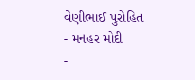વેણીભાઈ પુરોહિત
- મનહર મોદી
-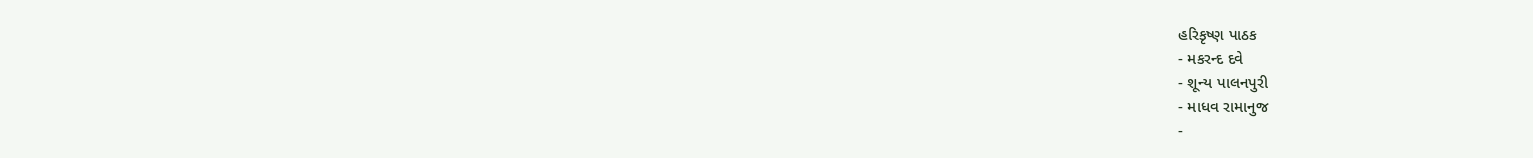હરિકૃષ્ણ પાઠક
- મકરન્દ દવે
- શૂન્ય પાલનપુરી
- માધવ રામાનુજ
-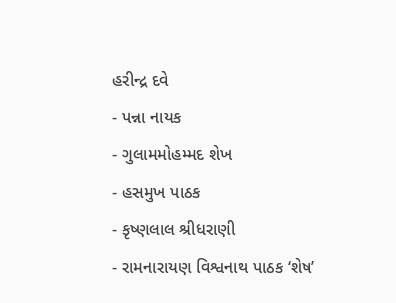હરીન્દ્ર દવે
- પન્ના નાયક
- ગુલામમોહમ્મદ શેખ
- હસમુખ પાઠક
- કૃષ્ણલાલ શ્રીધરાણી
- રામનારાયણ વિશ્વનાથ પાઠક ‘શેષ’